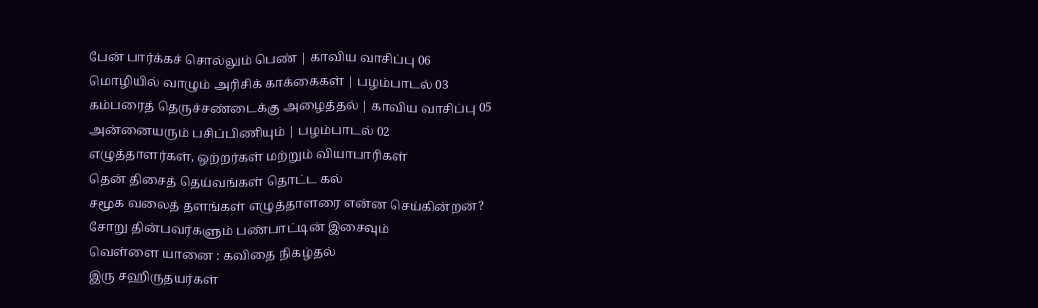பேன் பார்க்கச் சொல்லும் பெண் | காவிய வாசிப்பு 06
மொழியில் வாழும் அரிசிக் காக்கைகள் | பழம்பாடல் 03
கம்பரைத் தெருச்சண்டைக்கு அழைத்தல் | காவிய வாசிப்பு 05
அன்னையரும் பசிப்பிணியும் | பழம்பாடல் 02
எழுத்தாளர்கள், ஒற்றர்கள் மற்றும் வியாபாரிகள்
தென் திசைத் தெய்வங்கள் தொட்ட கல்
சமூக வலைத் தளங்கள் எழுத்தாளரை என்ன செய்கின்றன?
சோறு தின்பவர்களும் பண்பாட்டின் இசைவும்
வெள்ளை யானை : கவிதை நிகழ்தல்
இரு சஹிருதயர்கள்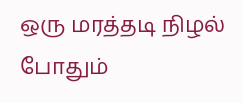ஒரு மரத்தடி நிழல் போதும்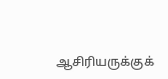ஆசிரியருக்குக்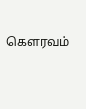கெளரவம்